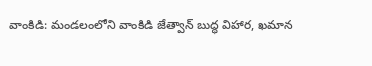వాంకిడి: మండలంలోని వాంకిడి జేత్వాన్ బుద్ధ విహార, ఖమాన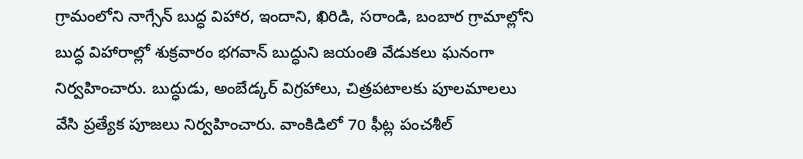గ్రామంలోని నాగ్సేన్ బుద్ధ విహార, ఇందాని, ఖిరిడి, సరాండి, బంబార గ్రామాల్లోని బుద్ధ విహారాల్లో శుక్రవారం భగవాన్ బుద్ధుని జయంతి వేడుకలు ఘనంగా నిర్వహించారు. బుద్ధుడు, అంబేడ్కర్ విగ్రహాలు, చిత్రపటాలకు పూలమాలలు వేసి ప్రత్యేక పూజలు నిర్వహించారు. వాంకిడిలో 70 ఫీట్ల పంచశీల్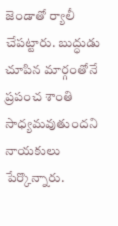జెండాతో ర్యాలీ చేపట్టారు. బుద్ధుడు చూపిన మార్గంతోనే ప్రపంచ శాంతి సాధ్యమవుతుందని నాయకులు పేర్కొన్నారు.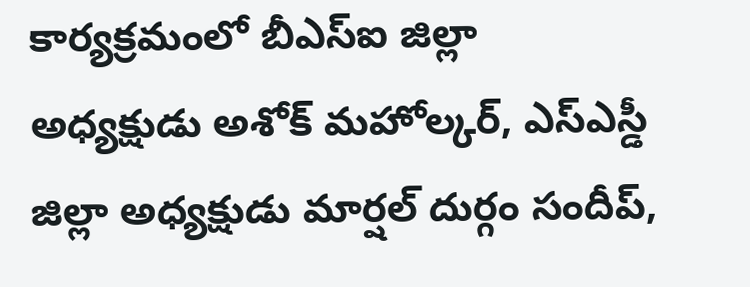కార్యక్రమంలో బీఎస్ఐ జిల్లా అధ్యక్షుడు అశోక్ మహోల్కర్, ఎస్ఎస్డీ జిల్లా అధ్యక్షుడు మార్షల్ దుర్గం సందీప్,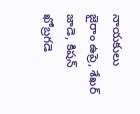నాయకులు జైరాం ఉప్రె, శేఖర్ జాడె, కిషన్ ఖోబ్రగడె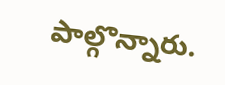పాల్గొన్నారు.